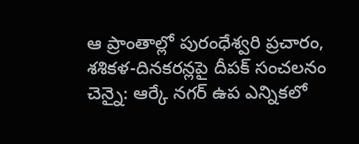ఆ ప్రాంతాల్లో పురంధేశ్వరి ప్రచారం, శశికళ-దినకరన్లపై దీపక్ సంచలనం
చెన్నై: ఆర్కే నగర్ ఉప ఎన్నికలో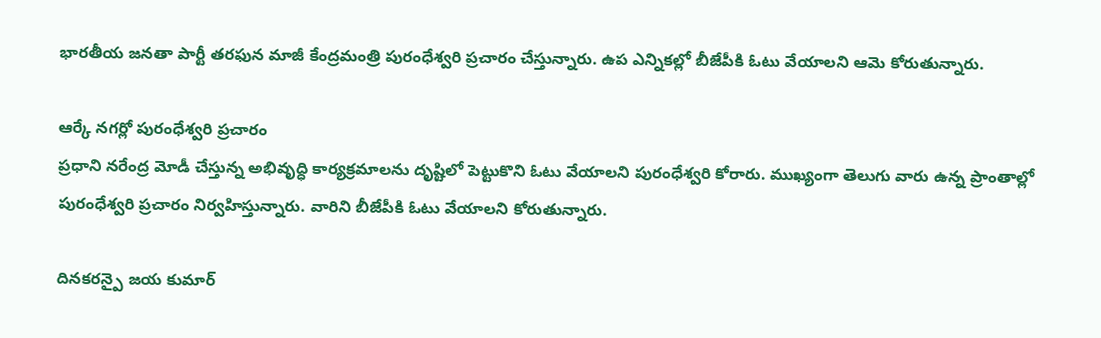భారతీయ జనతా పార్టీ తరఫున మాజీ కేంద్రమంత్రి పురంధేశ్వరి ప్రచారం చేస్తున్నారు. ఉప ఎన్నికల్లో బీజేపీకి ఓటు వేయాలని ఆమె కోరుతున్నారు.

ఆర్కే నగర్లో పురంధేశ్వరి ప్రచారం
ప్రధాని నరేంద్ర మోడీ చేస్తున్న అభివృద్ధి కార్యక్రమాలను దృష్టిలో పెట్టుకొని ఓటు వేయాలని పురంధేశ్వరి కోరారు. ముఖ్యంగా తెలుగు వారు ఉన్న ప్రాంతాల్లో పురంధేశ్వరి ప్రచారం నిర్వహిస్తున్నారు. వారిని బీజేపీకి ఓటు వేయాలని కోరుతున్నారు.

దినకరన్పై జయ కుమార్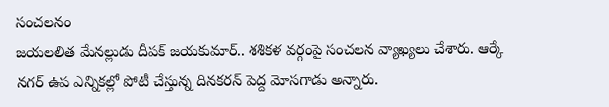సంచలనం
జయలలిత మేనల్లుడు దీపక్ జయకుమార్.. శశికళ వర్గంపై సంచలన వ్యాఖ్యలు చేశారు. ఆర్కే నగర్ ఉప ఎన్నికల్లో పోటీ చేస్తున్న దినకరన్ పెద్ద మోసగాడు అన్నారు.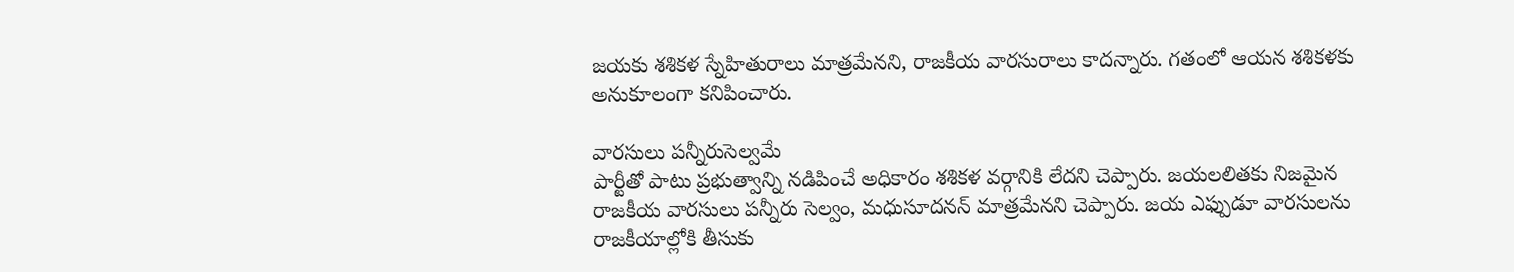జయకు శశికళ స్నేహితురాలు మాత్రమేనని, రాజకీయ వారసురాలు కాదన్నారు. గతంలో ఆయన శశికళకు అనుకూలంగా కనిపించారు.

వారసులు పన్నీరుసెల్వమే
పార్టీతో పాటు ప్రభుత్వాన్ని నడిపించే అధికారం శశికళ వర్గానికి లేదని చెప్పారు. జయలలితకు నిజమైన రాజకీయ వారసులు పన్నీరు సెల్వం, మధుసూదనన్ మాత్రమేనని చెప్పారు. జయ ఎఫ్పుడూ వారసులను రాజకీయాల్లోకి తీసుకు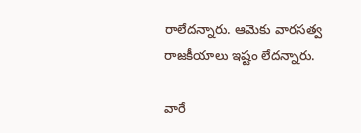రాలేదన్నారు. ఆమెకు వారసత్వ రాజకీయాలు ఇష్టం లేదన్నారు.

వారే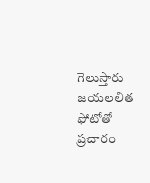గెలుస్తారు
జయలలిత ఫోటోతో ప్రచారం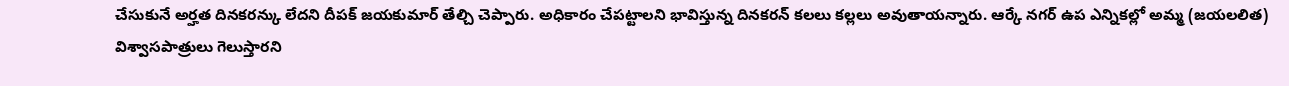చేసుకునే అర్హత దినకరన్కు లేదని దీపక్ జయకుమార్ తేల్చి చెప్పారు. అధికారం చేపట్టాలని భావిస్తున్న దినకరన్ కలలు కల్లలు అవుతాయన్నారు. ఆర్కే నగర్ ఉప ఎన్నికల్లో అమ్మ (జయలలిత) విశ్వాసపాత్రులు గెలుస్తారని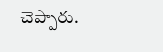చెప్పారు.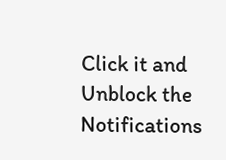Click it and Unblock the Notifications